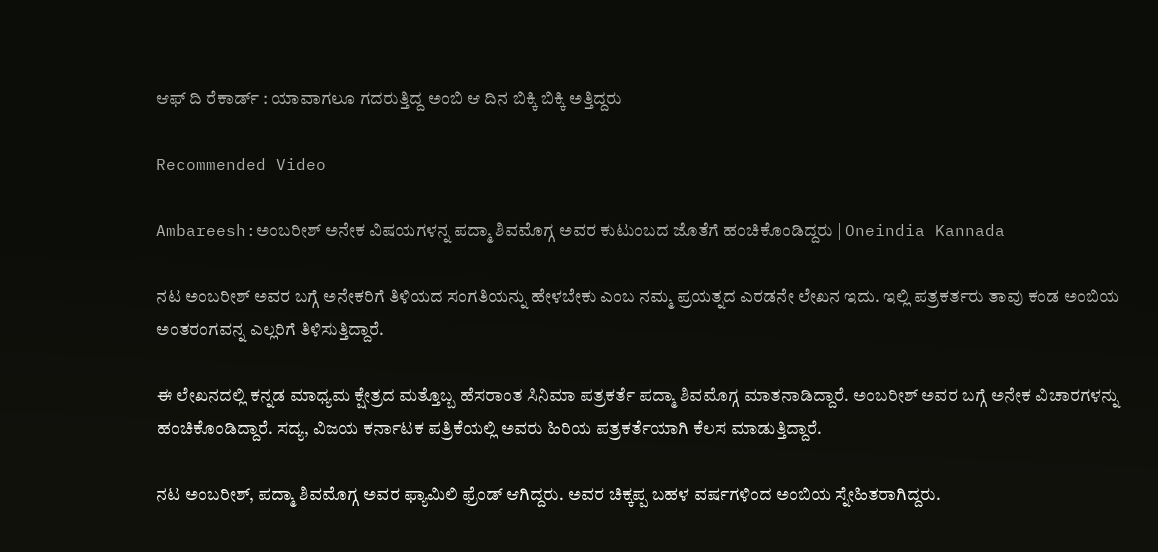ಆಫ್ ದಿ ರೆಕಾರ್ಡ್ : ಯಾವಾಗಲೂ ಗದರುತ್ತಿದ್ದ ಅಂಬಿ ಆ ದಿನ ಬಿಕ್ಕಿ ಬಿಕ್ಕಿ ಅತ್ತಿದ್ದರು

Recommended Video

Ambareesh:ಅಂಬರೀಶ್ ಅನೇಕ ವಿಷಯಗಳನ್ನ ಪದ್ಮಾ ಶಿವಮೊಗ್ಗ ಅವರ ಕುಟುಂಬದ ಜೊತೆಗೆ ಹಂಚಿಕೊಂಡಿದ್ದರು | Oneindia Kannada

ನಟ ಅಂಬರೀಶ್ ಅವರ ಬಗ್ಗೆ ಅನೇಕರಿಗೆ ತಿಳಿಯದ ಸಂಗತಿಯನ್ನು ಹೇಳಬೇಕು ಎಂಬ ನಮ್ಮ ಪ್ರಯತ್ನದ ಎರಡನೇ ಲೇಖನ ಇದು. ಇಲ್ಲಿ ಪತ್ರಕರ್ತರು ತಾವು ಕಂಡ ಅಂಬಿಯ ಅಂತರಂಗವನ್ನ ಎಲ್ಲರಿಗೆ ತಿಳಿಸುತ್ತಿದ್ದಾರೆ.

ಈ ಲೇಖನದಲ್ಲಿ ಕನ್ನಡ ಮಾಧ್ಯಮ ಕ್ಷೇತ್ರದ ಮತ್ತೊಬ್ಬ ಹೆಸರಾಂತ ಸಿನಿಮಾ ಪತ್ರಕರ್ತೆ ಪದ್ಮಾ ಶಿವಮೊಗ್ಗ ಮಾತನಾಡಿದ್ದಾರೆ. ಅಂಬರೀಶ್ ಅವರ ಬಗ್ಗೆ ಅನೇಕ ವಿಚಾರಗಳನ್ನು ಹಂಚಿಕೊಂಡಿದ್ದಾರೆ. ಸದ್ಯ, ವಿಜಯ ಕರ್ನಾಟಕ ಪತ್ರಿಕೆಯಲ್ಲಿ ಅವರು ಹಿರಿಯ ಪತ್ರಕರ್ತೆಯಾಗಿ ಕೆಲಸ ಮಾಡುತ್ತಿದ್ದಾರೆ.

ನಟ ಅಂಬರೀಶ್, ಪದ್ಮಾ ಶಿವಮೊಗ್ಗ ಅವರ ಫ್ಯಾಮಿಲಿ ಫ್ರೆಂಡ್ ಆಗಿದ್ದರು. ಅವರ ಚಿಕ್ಕಪ್ಪ ಬಹಳ ವರ್ಷಗಳಿಂದ ಅಂಬಿಯ ಸ್ನೇಹಿತರಾಗಿದ್ದರು.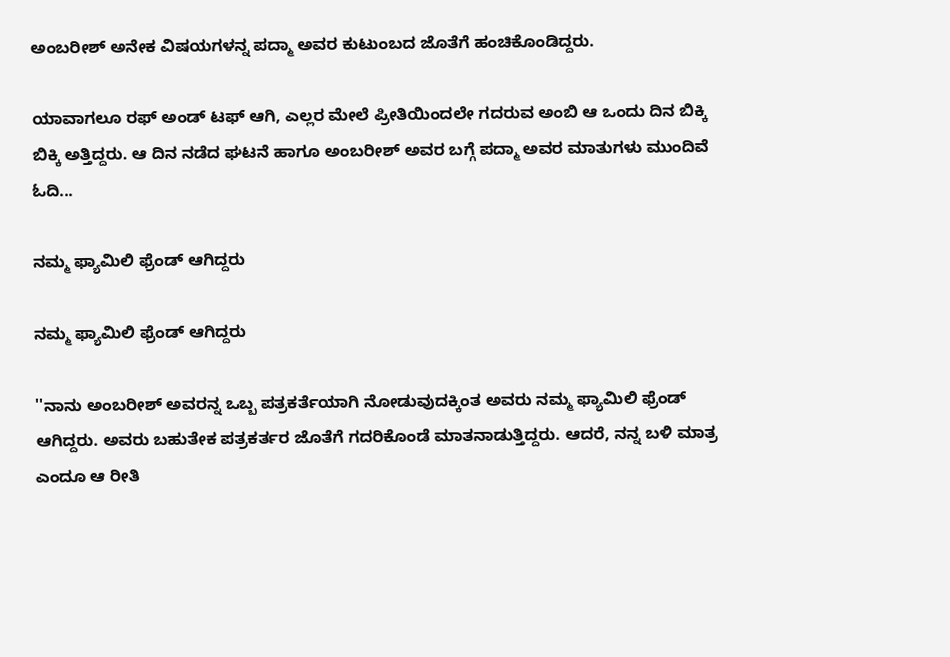ಅಂಬರೀಶ್ ಅನೇಕ ವಿಷಯಗಳನ್ನ ಪದ್ಮಾ ಅವರ ಕುಟುಂಬದ ಜೊತೆಗೆ ಹಂಚಿಕೊಂಡಿದ್ದರು.

ಯಾವಾಗಲೂ ರಫ್ ಅಂಡ್ ಟಫ್ ಆಗಿ, ಎಲ್ಲರ ಮೇಲೆ ಪ್ರೀತಿಯಿಂದಲೇ ಗದರುವ ಅಂಬಿ ಆ ಒಂದು ದಿನ ಬಿಕ್ಕಿ ಬಿಕ್ಕಿ ಅತ್ತಿದ್ದರು. ಆ ದಿನ ನಡೆದ ಘಟನೆ ಹಾಗೂ ಅಂಬರೀಶ್ ಅವರ ಬಗ್ಗೆ ಪದ್ಮಾ ಅವರ ಮಾತುಗಳು ಮುಂದಿವೆ ಓದಿ...

ನಮ್ಮ ಫ್ಯಾಮಿಲಿ ಫ್ರೆಂಡ್ ಆಗಿದ್ದರು

ನಮ್ಮ ಫ್ಯಾಮಿಲಿ ಫ್ರೆಂಡ್ ಆಗಿದ್ದರು

''ನಾನು ಅಂಬರೀಶ್ ಅವರನ್ನ ಒಬ್ಬ ಪತ್ರಕರ್ತೆಯಾಗಿ ನೋಡುವುದಕ್ಕಿಂತ ಅವರು ನಮ್ಮ ಫ್ಯಾಮಿಲಿ ಫ್ರೆಂಡ್ ಆಗಿದ್ದರು. ಅವರು ಬಹುತೇಕ ಪತ್ರಕರ್ತರ ಜೊತೆಗೆ ಗದರಿಕೊಂಡೆ ಮಾತನಾಡುತ್ತಿದ್ದರು. ಆದರೆ, ನನ್ನ ಬಳಿ ಮಾತ್ರ ಎಂದೂ ಆ ರೀತಿ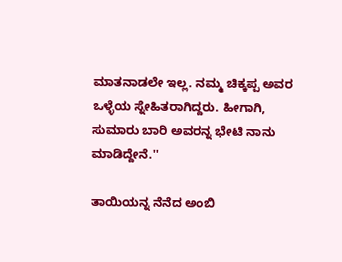ಮಾತನಾಡಲೇ ಇಲ್ಲ. ನಮ್ಮ ಚಿಕ್ಕಪ್ಪ ಅವರ ಒಳ್ಳೆಯ ಸ್ನೇಹಿತರಾಗಿದ್ದರು. ಹೀಗಾಗಿ, ಸುಮಾರು ಬಾರಿ ಅವರನ್ನ ಭೇಟಿ ನಾನು ಮಾಡಿದ್ದೇನೆ.''

ತಾಯಿಯನ್ನ ನೆನೆದ ಅಂಬಿ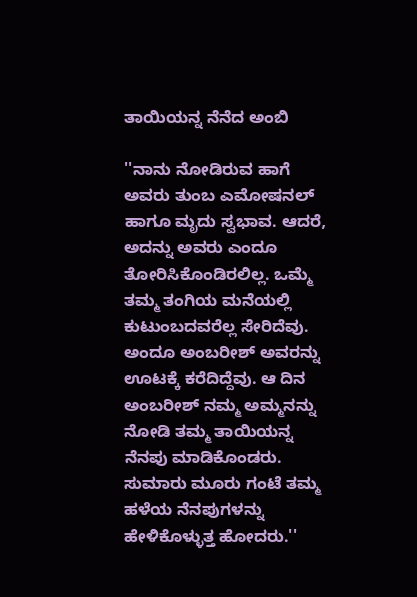ತಾಯಿಯನ್ನ ನೆನೆದ ಅಂಬಿ

''ನಾನು ನೋಡಿರುವ ಹಾಗೆ ಅವರು ತುಂಬ ಎಮೋಷನಲ್ ಹಾಗೂ ಮೃದು ಸ್ವಭಾವ. ಆದರೆ, ಅದನ್ನು ಅವರು ಎಂದೂ ತೋರಿಸಿಕೊಂಡಿರಲಿಲ್ಲ. ಒಮ್ಮೆ ತಮ್ಮ ತಂಗಿಯ ಮನೆಯಲ್ಲಿ ಕುಟುಂಬದವರೆಲ್ಲ ಸೇರಿದೆವು. ಅಂದೂ ಅಂಬರೀಶ್ ಅವರನ್ನು ಊಟಕ್ಕೆ ಕರೆದಿದ್ದೆವು. ಆ ದಿನ ಅಂಬರೀಶ್ ನಮ್ಮ ಅಮ್ಮನನ್ನು ನೋಡಿ ತಮ್ಮ ತಾಯಿಯನ್ನ ನೆನಪು ಮಾಡಿಕೊಂಡರು. ಸುಮಾರು ಮೂರು ಗಂಟೆ ತಮ್ಮ ಹಳೆಯ ನೆನಪುಗಳನ್ನು ಹೇಳಿಕೊಳ್ಳುತ್ತ ಹೋದರು.''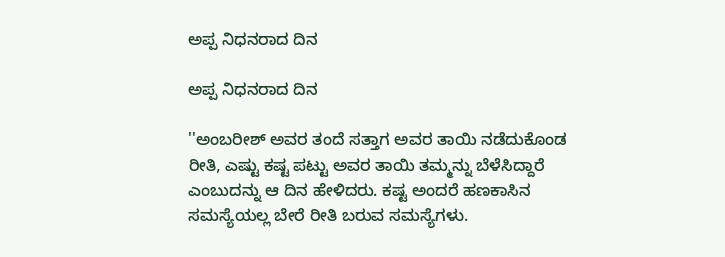ಅಪ್ಪ ನಿಧನರಾದ ದಿನ

ಅಪ್ಪ ನಿಧನರಾದ ದಿನ

''ಅಂಬರೀಶ್ ಅವರ ತಂದೆ ಸತ್ತಾಗ ಅವರ ತಾಯಿ ನಡೆದುಕೊಂಡ ರೀತಿ, ಎಷ್ಟು ಕಷ್ಟ ಪಟ್ಟು ಅವರ ತಾಯಿ ತಮ್ಮನ್ನು ಬೆಳೆಸಿದ್ದಾರೆ ಎಂಬುದನ್ನು ಆ ದಿನ ಹೇಳಿದರು. ಕಷ್ಟ ಅಂದರೆ ಹಣಕಾಸಿನ ಸಮಸ್ಯೆಯಲ್ಲ ಬೇರೆ ರೀತಿ ಬರುವ ಸಮಸ್ಯೆಗಳು.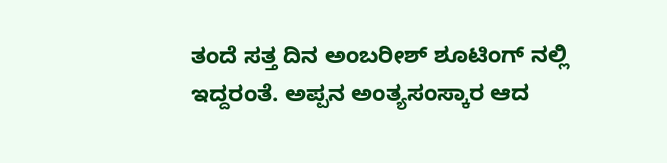ತಂದೆ ಸತ್ತ ದಿನ ಅಂಬರೀಶ್ ಶೂಟಿಂಗ್ ನಲ್ಲಿ ಇದ್ದರಂತೆ. ಅಪ್ಪನ ಅಂತ್ಯಸಂಸ್ಕಾರ ಆದ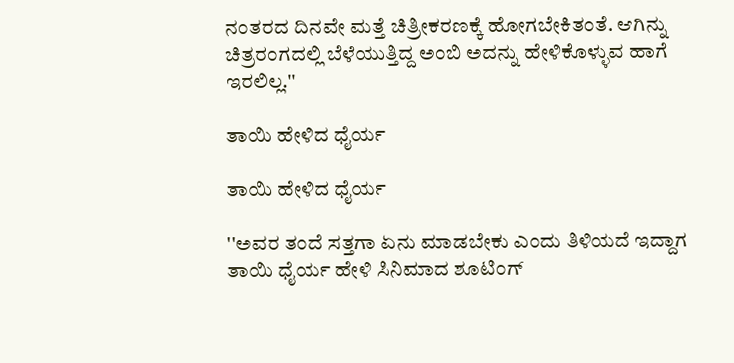ನಂತರದ ದಿನವೇ ಮತ್ತೆ ಚಿತ್ರೀಕರಣಕ್ಕೆ ಹೋಗಬೇಕಿತಂತೆ. ಆಗಿನ್ನು ಚಿತ್ರರಂಗದಲ್ಲಿ ಬೆಳೆಯುತ್ತಿದ್ದ ಅಂಬಿ ಅದನ್ನು ಹೇಳಿಕೊಳ್ಳುವ ಹಾಗೆ ಇರಲಿಲ್ಲ.''

ತಾಯಿ ಹೇಳಿದ ಧೈರ್ಯ

ತಾಯಿ ಹೇಳಿದ ಧೈರ್ಯ

''ಅವರ ತಂದೆ ಸತ್ತಗಾ ಏನು ಮಾಡಬೇಕು ಎಂದು ತಿಳಿಯದೆ ಇದ್ದಾಗ ತಾಯಿ ಧೈರ್ಯ ಹೇಳಿ ಸಿನಿಮಾದ ಶೂಟಿಂಗ್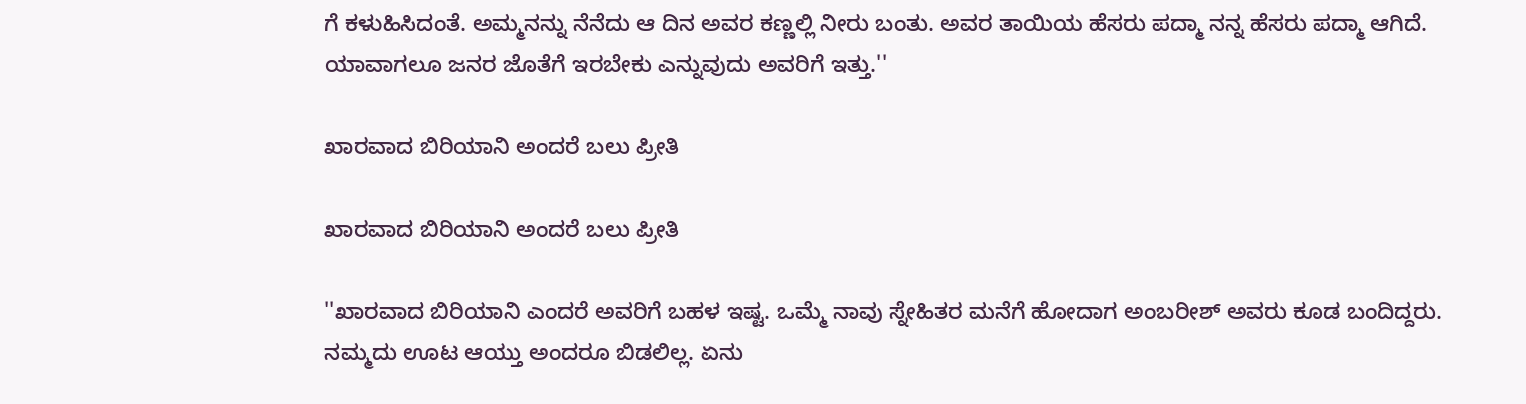ಗೆ ಕಳುಹಿಸಿದಂತೆ. ಅಮ್ಮನನ್ನು ನೆನೆದು ಆ ದಿನ ಅವರ ಕಣ್ಣಲ್ಲಿ ನೀರು ಬಂತು. ಅವರ ತಾಯಿಯ ಹೆಸರು ಪದ್ಮಾ ನನ್ನ ಹೆಸರು ಪದ್ಮಾ ಆಗಿದೆ. ಯಾವಾಗಲೂ ಜನರ ಜೊತೆಗೆ ಇರಬೇಕು ಎನ್ನುವುದು ಅವರಿಗೆ ಇತ್ತು.''

ಖಾರವಾದ ಬಿರಿಯಾನಿ ಅಂದರೆ ಬಲು ಪ್ರೀತಿ

ಖಾರವಾದ ಬಿರಿಯಾನಿ ಅಂದರೆ ಬಲು ಪ್ರೀತಿ

''ಖಾರವಾದ ಬಿರಿಯಾನಿ ಎಂದರೆ ಅವರಿಗೆ ಬಹಳ ಇಷ್ಟ. ಒಮ್ಮೆ ನಾವು ಸ್ನೇಹಿತರ ಮನೆಗೆ ಹೋದಾಗ ಅಂಬರೀಶ್ ಅವರು ಕೂಡ ಬಂದಿದ್ದರು. ನಮ್ಮದು ಊಟ ಆಯ್ತು ಅಂದರೂ ಬಿಡಲಿಲ್ಲ. ಏನು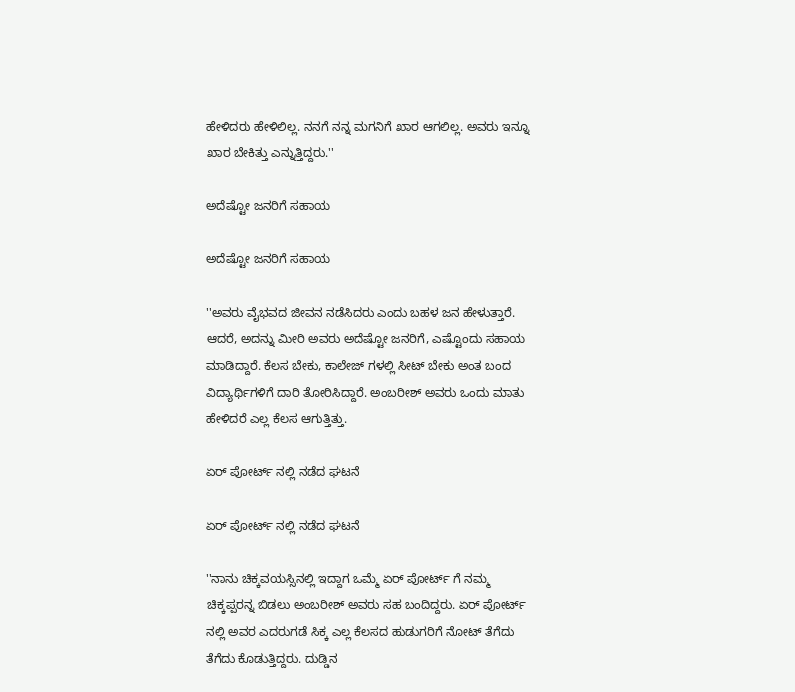ಹೇಳಿದರು ಹೇಳಿಲಿಲ್ಲ. ನನಗೆ ನನ್ನ ಮಗನಿಗೆ ಖಾರ ಆಗಲಿಲ್ಲ. ಅವರು ಇನ್ನೂ ಖಾರ ಬೇಕಿತ್ತು ಎನ್ನುತ್ತಿದ್ದರು.''

ಅದೆಷ್ಟೋ ಜನರಿಗೆ ಸಹಾಯ

ಅದೆಷ್ಟೋ ಜನರಿಗೆ ಸಹಾಯ

''ಅವರು ವೈಭವದ ಜೀವನ ನಡೆಸಿದರು ಎಂದು ಬಹಳ ಜನ ಹೇಳುತ್ತಾರೆ. ಆದರೆ, ಅದನ್ನು ಮೀರಿ ಅವರು ಅದೆಷ್ಟೋ ಜನರಿಗೆ, ಎಷ್ಟೊಂದು ಸಹಾಯ ಮಾಡಿದ್ದಾರೆ. ಕೆಲಸ ಬೇಕು, ಕಾಲೇಜ್ ಗಳಲ್ಲಿ ಸೀಟ್ ಬೇಕು ಅಂತ ಬಂದ ವಿದ್ಯಾರ್ಥಿಗಳಿಗೆ ದಾರಿ ತೋರಿಸಿದ್ದಾರೆ. ಅಂಬರೀಶ್ ಅವರು ಒಂದು ಮಾತು ಹೇಳಿದರೆ ಎಲ್ಲ ಕೆಲಸ ಆಗುತ್ತಿತ್ತು.

ಏರ್ ಪೋರ್ಟ್ ನಲ್ಲಿ ನಡೆದ ಘಟನೆ

ಏರ್ ಪೋರ್ಟ್ ನಲ್ಲಿ ನಡೆದ ಘಟನೆ

''ನಾನು ಚಿಕ್ಕವಯಸ್ಸಿನಲ್ಲಿ ಇದ್ದಾಗ ಒಮ್ಮೆ ಏರ್ ಪೋರ್ಟ್ ಗೆ ನಮ್ಮ ಚಿಕ್ಕಪ್ಪರನ್ನ ಬಿಡಲು ಅಂಬರೀಶ್ ಅವರು ಸಹ ಬಂದಿದ್ದರು. ಏರ್ ಪೋರ್ಟ್ ನಲ್ಲಿ ಅವರ ಎದರುಗಡೆ ಸಿಕ್ಕ ಎಲ್ಲ ಕೆಲಸದ ಹುಡುಗರಿಗೆ ನೋಟ್ ತೆಗೆದು ತೆಗೆದು ಕೊಡುತ್ತಿದ್ದರು. ದುಡ್ಡಿನ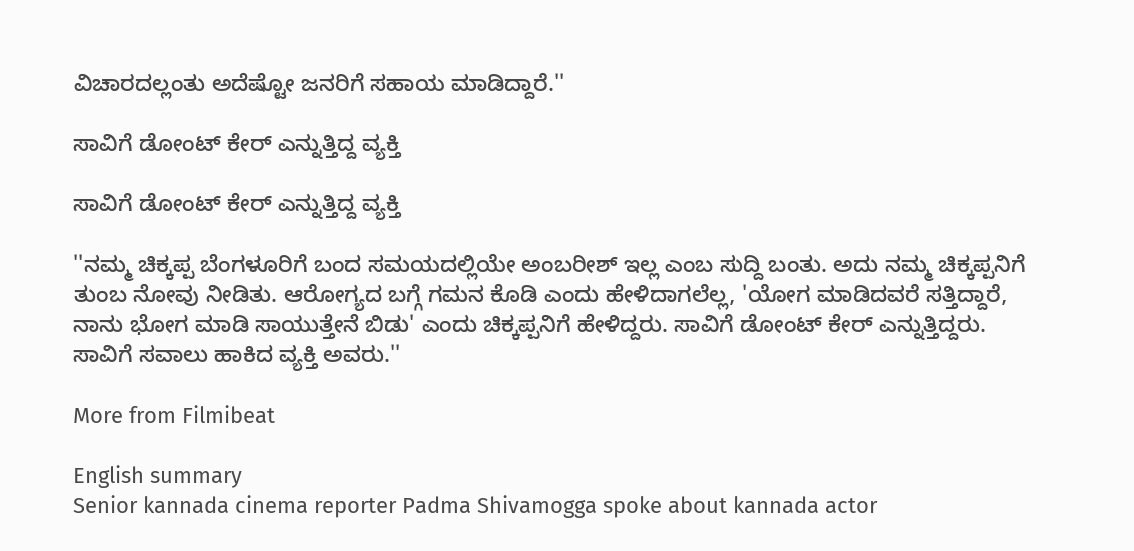ವಿಚಾರದಲ್ಲಂತು ಅದೆಷ್ಟೋ ಜನರಿಗೆ ಸಹಾಯ ಮಾಡಿದ್ದಾರೆ.''

ಸಾವಿಗೆ ಡೋಂಟ್ ಕೇರ್ ಎನ್ನುತ್ತಿದ್ದ ವ್ಯಕ್ತಿ

ಸಾವಿಗೆ ಡೋಂಟ್ ಕೇರ್ ಎನ್ನುತ್ತಿದ್ದ ವ್ಯಕ್ತಿ

''ನಮ್ಮ ಚಿಕ್ಕಪ್ಪ ಬೆಂಗಳೂರಿಗೆ ಬಂದ ಸಮಯದಲ್ಲಿಯೇ ಅಂಬರೀಶ್ ಇಲ್ಲ ಎಂಬ ಸುದ್ದಿ ಬಂತು. ಅದು ನಮ್ಮ ಚಿಕ್ಕಪ್ಪನಿಗೆ ತುಂಬ ನೋವು ನೀಡಿತು. ಆರೋಗ್ಯದ ಬಗ್ಗೆ ಗಮನ ಕೊಡಿ ಎಂದು ಹೇಳಿದಾಗಲೆಲ್ಲ, 'ಯೋಗ ಮಾಡಿದವರೆ ಸತ್ತಿದ್ದಾರೆ, ನಾನು ಭೋಗ ಮಾಡಿ ಸಾಯುತ್ತೇನೆ ಬಿಡು' ಎಂದು ಚಿಕ್ಕಪ್ಪನಿಗೆ ಹೇಳಿದ್ದರು. ಸಾವಿಗೆ ಡೋಂಟ್ ಕೇರ್ ಎನ್ನುತ್ತಿದ್ದರು. ಸಾವಿಗೆ ಸವಾಲು ಹಾಕಿದ ವ್ಯಕ್ತಿ ಅವರು.''

More from Filmibeat

English summary
Senior kannada cinema reporter Padma Shivamogga spoke about kannada actor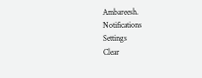Ambareesh.
Notifications
Settings
Clear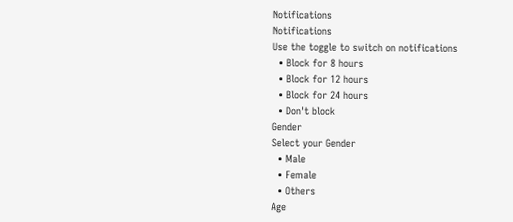Notifications
Notifications
Use the toggle to switch on notifications
  • Block for 8 hours
  • Block for 12 hours
  • Block for 24 hours
  • Don't block
Gender
Select your Gender
  • Male
  • Female
  • Others
Age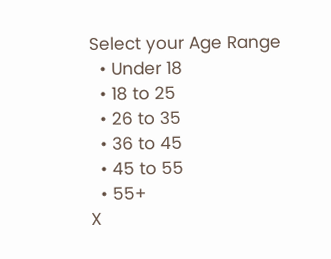Select your Age Range
  • Under 18
  • 18 to 25
  • 26 to 35
  • 36 to 45
  • 45 to 55
  • 55+
X